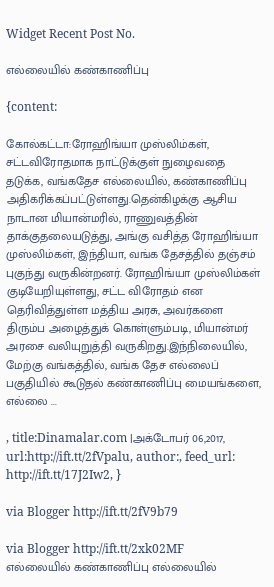Widget Recent Post No.

எல்லையில் கண்காணிப்பு

{content:

கோல்கட்டா:ரோஹிங்யா முஸ்லிம்கள், சட்டவிரோதமாக நாட்டுக்குள் நுழைவதை தடுக்க, வங்கதேச எல்லையில், கண்காணிப்பு அதிகரிக்கப்பட்டுள்ளது.தென்கிழக்கு ஆசிய நாடான மியான்மரில், ராணுவத்தின் தாக்குதலையடுத்து, அங்கு வசித்த ரோஹிங்யா முஸ்லிம்கள், இந்தியா, வங்க தேசத்தில் தஞ்சம் புகுந்து வருகின்றனர். ரோஹிங்யா முஸ்லிம்கள் குடியேறியுள்ளது, சட்ட விரோதம் என தெரிவித்துள்ள மத்திய அரசு, அவர்களை திரும்ப அழைத்துக் கொள்ளும்படி, மியான்மர் அரசை வலியுறுத்தி வருகிறது.இந்நிலையில், மேற்கு வங்கத்தில், வங்க தேச எல்லைப் பகுதியில் கூடுதல் கண்காணிப்பு மையங்களை, எல்லை ...

, title:Dinamalar.com |அக்டோபர் 06,2017, url:http://ift.tt/2fVpalu, author:, feed_url: http://ift.tt/17J2Iw2, }

via Blogger http://ift.tt/2fV9b79

via Blogger http://ift.tt/2xk02MF
எல்லையில் கண்காணிப்பு எல்லையில்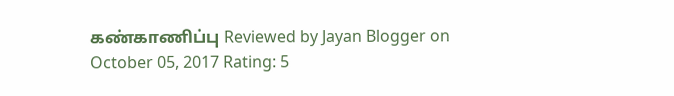கண்காணிப்பு Reviewed by Jayan Blogger on October 05, 2017 Rating: 5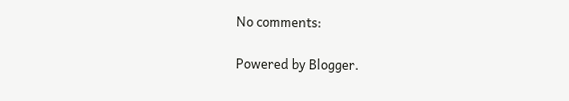No comments:

Powered by Blogger.